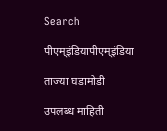Search

पीएम्इंडियापीएम्इंडिया

ताज्या घडामोडी

उपलब्ध माहिती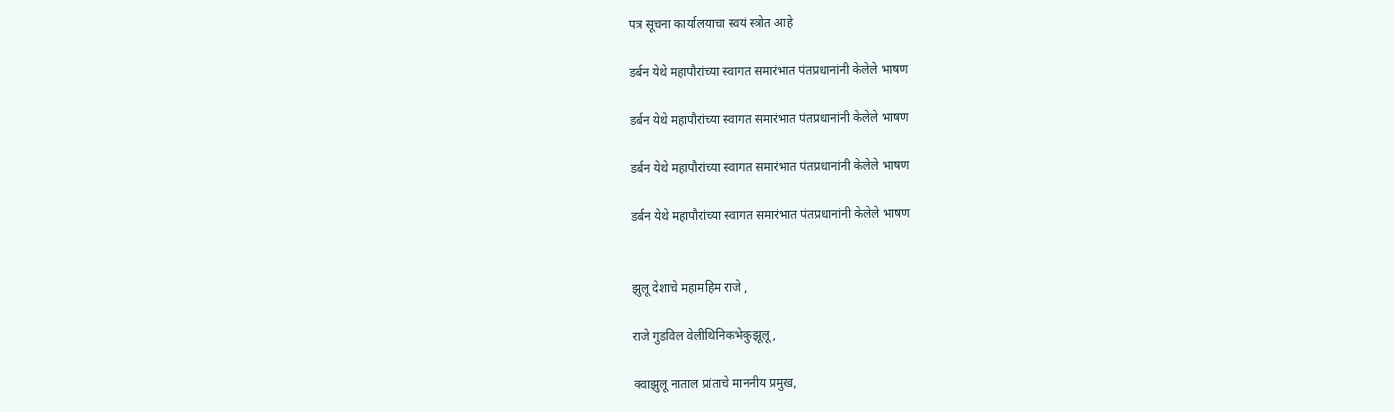पत्र सूचना कार्यालयाचा स्वयं स्त्रोत आहे

डर्बन येथे महापौरांच्या स्वागत समारंभात पंतप्रधानांनी केलेले भाषण

डर्बन येथे महापौरांच्या स्वागत समारंभात पंतप्रधानांनी केलेले भाषण

डर्बन येथे महापौरांच्या स्वागत समारंभात पंतप्रधानांनी केलेले भाषण

डर्बन येथे महापौरांच्या स्वागत समारंभात पंतप्रधानांनी केलेले भाषण


झुलू देशाचे महामहिम राजे ,

राजे गुडविल वेलीथिनिकभेकुझूलू ,

क्वाझुलू नाताल प्रांताचे माननीय प्रमुख,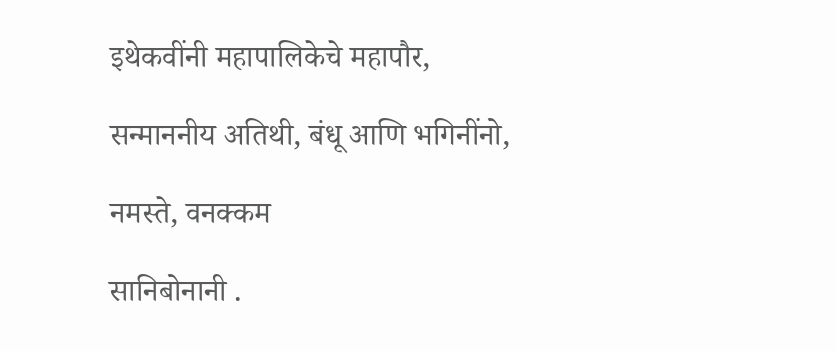इथेकवींनी महापालिकेचे महापौर,

सन्माननीय अतिथी, बंधू आणि भगिनींनो,

नमस्ते, वनक्कम

सानिबोनानी .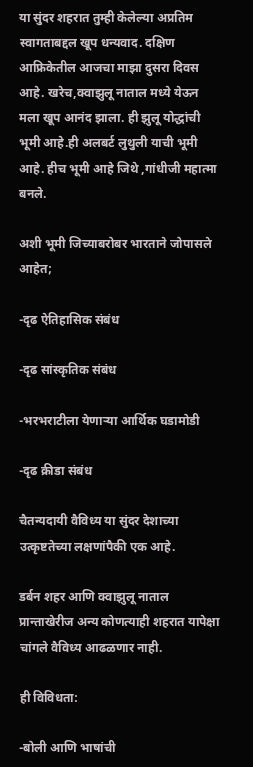या सुंदर शहरात तुम्ही केलेल्या अप्रतिम स्वागताबद्दल खूप धन्यवाद. दक्षिण आफ्रिकेतील आजचा माझा दुसरा दिवस आहे. खरेच,क्वाझुलू नाताल मध्ये येऊन मला खूप आनंद झाला. ही झुलू योद्धांची भूमी आहे.ही अलबर्ट लुथुली याची भूमी आहे. हीच भूमी आहे जिथे ,गांधीजी महात्मा बनले.

अशी भूमी जिच्याबरोबर भारताने जोपासले आहेत;

-दृढ ऐतिहासिक संबंध

-दृढ सांस्कृतिक संबंध

-भरभराटीला येणाऱ्या आर्थिक घडामोडी

-दृढ क्रीडा संबंध

चैतन्यदायी वैविध्य या सुंदर देशाच्या उत्कृष्टतेच्या लक्षणांपैकी एक आहे.

डर्बन शहर आणि क्वाझुलू नाताल प्रान्ताखेरीज अन्य कोणत्याही शहरात यापेक्षा चांगले वैविध्य आढळणार नाही.

ही विविधता:

-बोली आणि भाषांची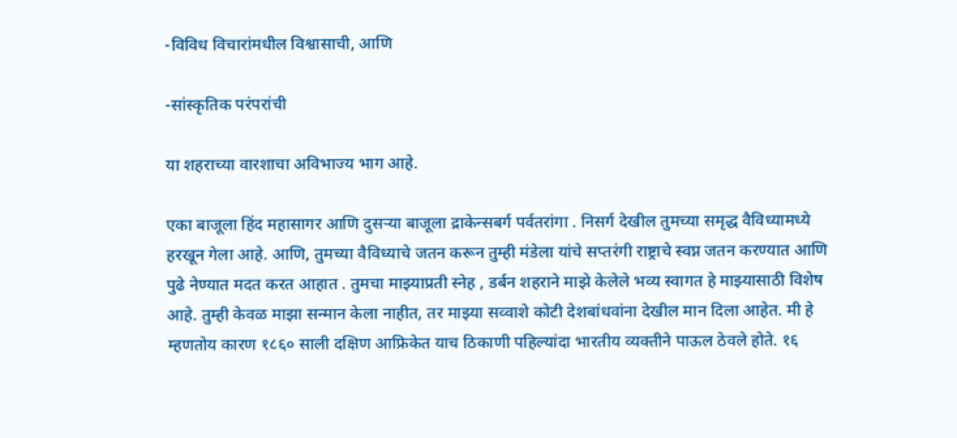-विविध विचारांमधील विश्वासाची, आणि

-सांस्कृतिक परंपरांची

या शहराच्या वारशाचा अविभाज्य भाग आहे.

एका बाजूला हिंद महासागर आणि दुसऱ्या बाजूला द्राकेन्सबर्ग पर्वतरांगा . निसर्ग देखील तुमच्या समृद्ध वैविध्यामध्ये हरखून गेला आहे. आणि, तुमच्या वैविध्याचे जतन करून तुम्ही मंडेला यांचे सप्तरंगी राष्ट्राचे स्वप्न जतन करण्यात आणि पुढे नेण्यात मदत करत आहात . तुमचा माझ्याप्रती स्नेह , डर्बन शहराने माझे केलेले भव्य स्वागत हे माझ्यासाठी विशेष आहे. तुम्ही केवळ माझा सन्मान केला नाहीत, तर माझ्या सव्वाशे कोटी देशबांधवांना देखील मान दिला आहेत. मी हे म्हणतोय कारण १८६० साली दक्षिण आफ्रिकेत याच ठिकाणी पहिल्यांदा भारतीय व्यक्तीने पाऊल ठेवले होते. १६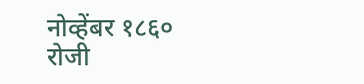नोव्हेंबर १८६० रोजी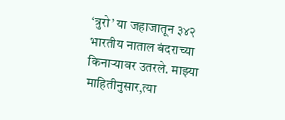‘त्रुरो’ या जहाजातून ३४२ भारतीय नाताल बंदराच्या किनाऱ्यावर उतरले. माझ्या माहितीनुसार,त्या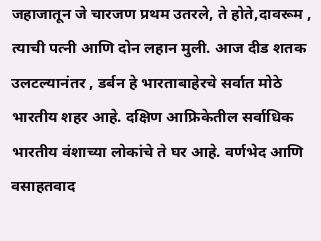जहाजातून जे चारजण प्रथम उतरले, ते होते,दावरूम , त्याची पत्नी आणि दोन लहान मुली. आज दीड शतक उलटल्यानंतर , डर्बन हे भारताबाहेरचे सर्वात मोठे भारतीय शहर आहे. दक्षिण आफ्रिकेतील सर्वाधिक भारतीय वंशाच्या लोकांचे ते घर आहे. वर्णभेद आणि वसाहतवाद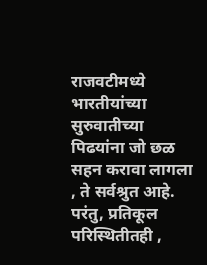राजवटीमध्ये भारतीयांच्या सुरुवातीच्या पिढयांना जो छळ सहन करावा लागला , ते सर्वश्रुत आहे. परंतु, प्रतिकूल परिस्थितीतही ,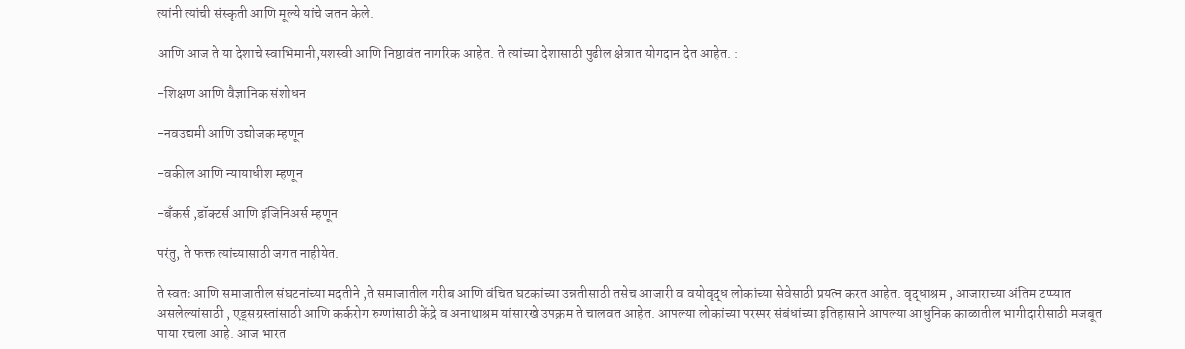त्यांनी त्यांची संस्कृती आणि मूल्ये यांचे जतन केले.

आणि आज ते या देशाचे स्वाभिमानी,यशस्वी आणि निष्ठावंत नागरिक आहेत. ते त्यांच्या देशासाठी पुढील क्षेत्रात योगदान देत आहेत. :

-शिक्षण आणि वैज्ञानिक संशोधन

-नवउद्यमी आणि उद्योजक म्हणून

-वकील आणि न्यायाधीश म्हणून

-बँकर्स ,डॉक्टर्स आणि इंजिनिअर्स म्हणून

परंतु, ते फक्त त्यांच्यासाठी जगत नाहीयेत.

ते स्वतः आणि समाजातील संघटनांच्या मदतीने ,ते समाजातील गरीब आणि वंचित घटकांच्या उन्नतीसाठी तसेच आजारी व वयोवृद्ध लोकांच्या सेवेसाठी प्रयत्न करत आहेत. वृद्धाश्रम , आजाराच्या अंतिम टप्प्यात असलेल्यांसाठी , एड्सग्रस्तांसाठी आणि कर्करोग रुग्णांसाठी केंद्रे व अनाथाश्रम यांसारखे उपक्रम ते चालवत आहेत. आपल्या लोकांच्या परस्पर संबंधांच्या इतिहासाने आपल्या आधुनिक काळातील भागीदारीसाठी मजबूत पाया रचला आहे. आज भारत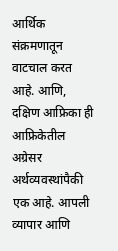आर्थिक संक्रमणातून वाटचाल करत आहे. आणि, दक्षिण आफ्रिका ही आफ्रिकेतील अग्रेसर अर्थव्यवस्थांपैकी एक आहे. आपली व्यापार आणि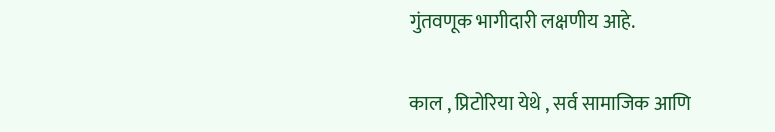गुंतवणूक भागीदारी लक्षणीय आहे.

काल , प्रिटोरिया येथे , सर्व सामाजिक आणि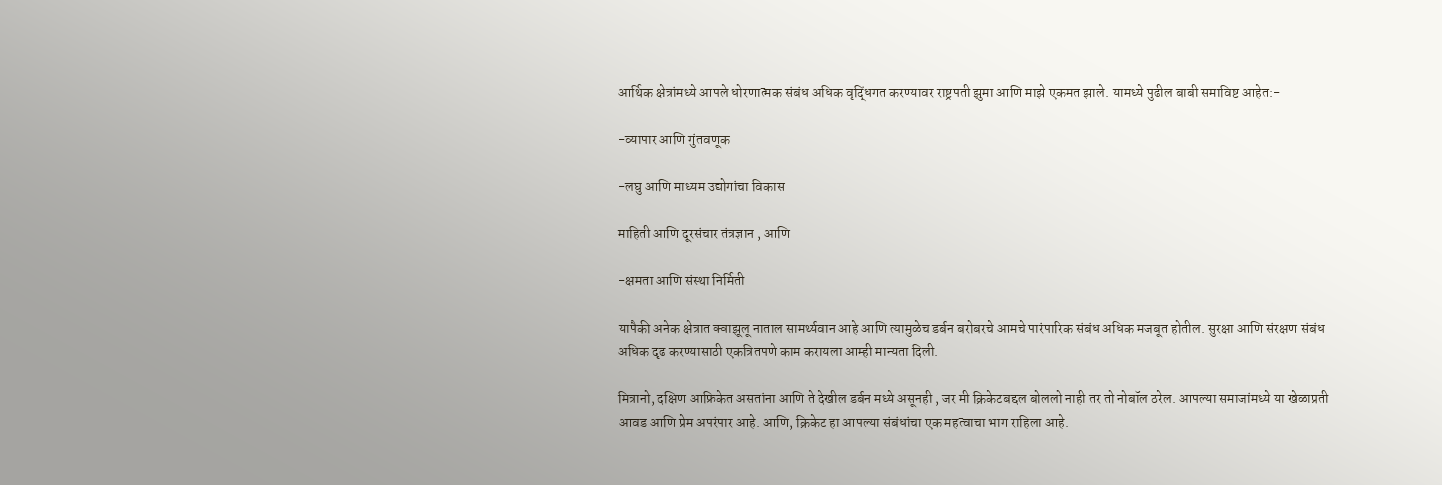आर्थिक क्षेत्रांमध्ये आपले धोरणात्मक संबंध अधिक वृद्धिंगत करण्यावर राष्ट्रपती झुमा आणि माझे एकमत झाले. यामध्ये पुढील बाबी समाविष्ट आहेत:-

-व्यापार आणि गुंतवणूक

-लघु आणि माध्यम उद्योगांचा विकास

माहिती आणि दूरसंचार तंत्रज्ञान , आणि

-क्षमता आणि संस्था निर्मिती

यापैकी अनेक क्षेत्रात क्वाझूलू नाताल सामर्थ्यवान आहे आणि त्यामुळेच डर्बन बरोबरचे आमचे पारंपारिक संबंध अधिक मजबूत होतील. सुरक्षा आणि संरक्षण संबंध अधिक दृढ करण्यासाठी एकत्रितपणे काम करायला आम्ही मान्यता दिली.

मित्रानो, दक्षिण आफ्रिकेत असतांना आणि ते देखील डर्बन मध्ये असूनही , जर मी क्रिकेटबद्दल बोललो नाही तर तो नोबॉल ठरेल. आपल्या समाजांमध्ये या खेळाप्रती आवड आणि प्रेम अपरंपार आहे. आणि, क्रिकेट हा आपल्या संबंधांचा एक महत्वाचा भाग राहिला आहे.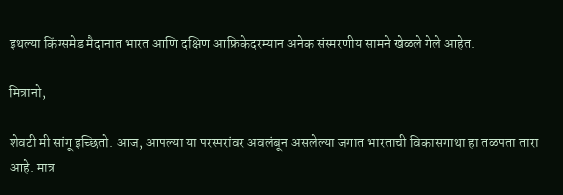इथल्या किंग्समेड मैदानात भारत आणि दक्षिण आफ्रिकेदरम्यान अनेक संस्मरणीय सामने खेळले गेले आहेत.

मित्रानो,

शेवटी मी सांगू इच्छितो. आज, आपल्या या परस्परांवर अवलंबून असलेल्या जगात भारताची विकासगाथा हा तळपता तारा आहे. मात्र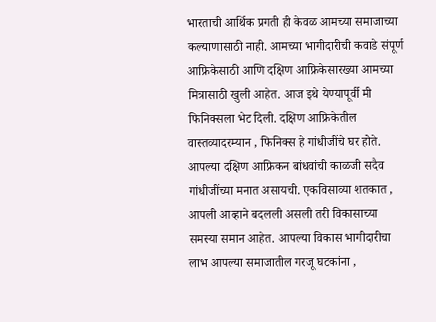भारताची आर्थिक प्रगती ही केवळ आमच्या समाजाच्या कल्याणासाठी नाही. आमच्या भागीदारीची कवाडे संपूर्ण आफ्रिकेसाठी आणि दक्षिण आफ्रिकेसारख्या आमच्या मित्रासाठी खुली आहेत. आज इथे येण्यापूर्वी मी फिनिक्सला भेट दिली. दक्षिण आफ्रिकेतील वास्तव्यादरम्यान , फिनिक्स हे गांधीजींचे घर होते. आपल्या दक्षिण आफ्रिकन बांधवांची काळजी सदैव गांधीजींच्या मनात असायची. एकविसाव्या शतकात , आपली आव्हाने बदलली असली तरी विकासाच्या समस्या समान आहेत. आपल्या विकास भागीदारीचा लाभ आपल्या समाजातील गरजू घटकांना ,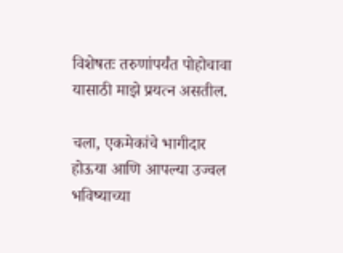विशेषतः तरुणांपर्यंत पोहोचावा यासाठी माझे प्रयत्न असतील.

चला, एकमेकांचे भागीदार होऊया आणि आपल्या उज्वल भविष्याच्या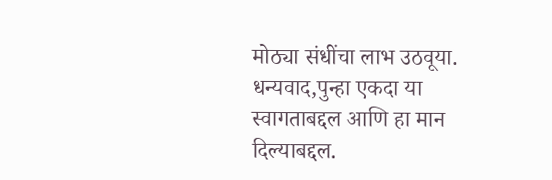मोठ्या संधींचा लाभ उठवूया. धन्यवाद,पुन्हा एकदा या स्वागताबद्दल आणि हा मान दिल्याबद्दल.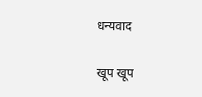धन्यवाद

खूप खूप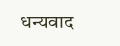धन्यवाद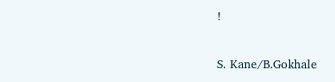!

S. Kane/B.Gokhale